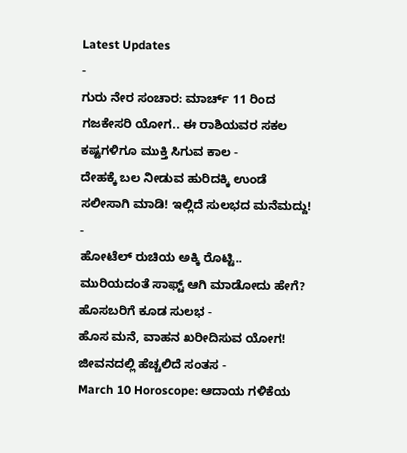Latest Updates
-
ಗುರು ನೇರ ಸಂಚಾರ: ಮಾರ್ಚ್ 11 ರಿಂದ ಗಜಕೇಸರಿ ಯೋಗ.. ಈ ರಾಶಿಯವರ ಸಕಲ ಕಷ್ಟಗಳಿಗೂ ಮುಕ್ತಿ ಸಿಗುವ ಕಾಲ -
ದೇಹಕ್ಕೆ ಬಲ ನೀಡುವ ಹುರಿದಕ್ಕಿ ಉಂಡೆ ಸಲೀಸಾಗಿ ಮಾಡಿ! ಇಲ್ಲಿದೆ ಸುಲಭದ ಮನೆಮದ್ದು! -
ಹೋಟೆಲ್ ರುಚಿಯ ಅಕ್ಕಿ ರೊಟ್ಟಿ.. ಮುರಿಯದಂತೆ ಸಾಫ್ಟ್ ಆಗಿ ಮಾಡೋದು ಹೇಗೆ? ಹೊಸಬರಿಗೆ ಕೂಡ ಸುಲಭ -
ಹೊಸ ಮನೆ, ವಾಹನ ಖರೀದಿಸುವ ಯೋಗ! ಜೀವನದಲ್ಲಿ ಹೆಚ್ಚಲಿದೆ ಸಂತಸ -
March 10 Horoscope: ಆದಾಯ ಗಳಿಕೆಯ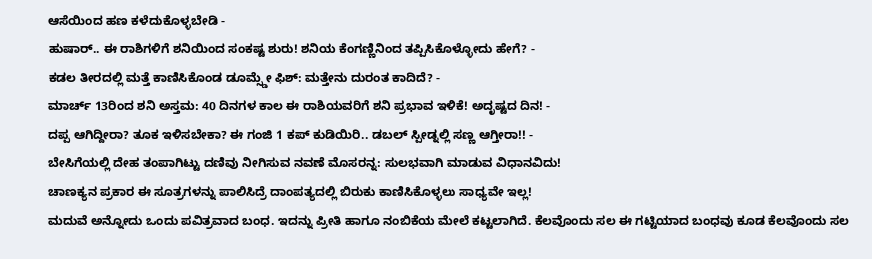ಆಸೆಯಿಂದ ಹಣ ಕಳೆದುಕೊಳ್ಳಬೇಡಿ -
ಹುಷಾರ್.. ಈ ರಾಶಿಗಳಿಗೆ ಶನಿಯಿಂದ ಸಂಕಷ್ಟ ಶುರು! ಶನಿಯ ಕೆಂಗಣ್ಣಿನಿಂದ ತಪ್ಪಿಸಿಕೊಳ್ಳೋದು ಹೇಗೆ? -
ಕಡಲ ತೀರದಲ್ಲಿ ಮತ್ತೆ ಕಾಣಿಸಿಕೊಂಡ ಡೂಮ್ಸ್ಡೇ ಫಿಶ್: ಮತ್ತೇನು ದುರಂತ ಕಾದಿದೆ? -
ಮಾರ್ಚ್ 13ರಿಂದ ಶನಿ ಅಸ್ತಮ: 40 ದಿನಗಳ ಕಾಲ ಈ ರಾಶಿಯವರಿಗೆ ಶನಿ ಪ್ರಭಾವ ಇಳಿಕೆ! ಅದೃಷ್ಟದ ದಿನ! -
ದಪ್ಪ ಆಗಿದ್ದೀರಾ? ತೂಕ ಇಳಿಸಬೇಕಾ? ಈ ಗಂಜಿ 1 ಕಪ್ ಕುಡಿಯಿರಿ.. ಡಬಲ್ ಸ್ಪೀಡ್ನಲ್ಲಿ ಸಣ್ಣ ಆಗ್ತೀರಾ!! -
ಬೇಸಿಗೆಯಲ್ಲಿ ದೇಹ ತಂಪಾಗಿಟ್ಟು ದಣಿವು ನೀಗಿಸುವ ನವಣೆ ಮೊಸರನ್ನ: ಸುಲಭವಾಗಿ ಮಾಡುವ ವಿಧಾನವಿದು!
ಚಾಣಕ್ಯನ ಪ್ರಕಾರ ಈ ಸೂತ್ರಗಳನ್ನು ಪಾಲಿಸಿದ್ರೆ ದಾಂಪತ್ಯದಲ್ಲಿ ಬಿರುಕು ಕಾಣಿಸಿಕೊಳ್ಳಲು ಸಾಧ್ಯವೇ ಇಲ್ಲ!
ಮದುವೆ ಅನ್ನೋದು ಒಂದು ಪವಿತ್ರವಾದ ಬಂಧ. ಇದನ್ನು ಪ್ರೀತಿ ಹಾಗೂ ನಂಬಿಕೆಯ ಮೇಲೆ ಕಟ್ಟಲಾಗಿದೆ. ಕೆಲವೊಂದು ಸಲ ಈ ಗಟ್ಟಿಯಾದ ಬಂಧವು ಕೂಡ ಕೆಲವೊಂದು ಸಲ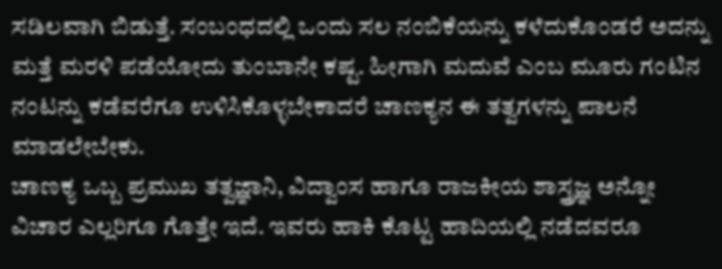ಸಡಿಲವಾಗಿ ಬಿಡುತ್ತೆ. ಸಂಬಂಧದಲ್ಲಿ ಒಂದು ಸಲ ನಂಬಿಕೆಯನ್ನು ಕಳೆದುಕೊಂಡರೆ ಅದನ್ನು ಮತ್ತೆ ಮರಳಿ ಪಡೆಯೋದು ತುಂಬಾನೇ ಕಷ್ಟ. ಹೀಗಾಗಿ ಮದುವೆ ಎಂಬ ಮೂರು ಗಂಟಿನ ನಂಟನ್ನು ಕಡೆವರೆಗೂ ಉಳಿಸಿಕೊಳ್ಳಬೇಕಾದರೆ ಚಾಣಕ್ಯನ ಈ ತತ್ವಗಳನ್ನು ಪಾಲನೆ ಮಾಡಲೇಬೇಕು.
ಚಾಣಕ್ಯ ಒಬ್ಬ ಪ್ರಮುಖ ತತ್ವಜ್ಞಾನಿ, ವಿದ್ವಾಂಸ ಹಾಗೂ ರಾಜಕೀಯ ಶಾಸ್ತ್ರಜ್ಞ ಅನ್ನೋ ವಿಚಾರ ಎಲ್ಲರಿಗೂ ಗೊತ್ತೇ ಇದೆ. ಇವರು ಹಾಕಿ ಕೊಟ್ಟ ಹಾದಿಯಲ್ಲಿ ನಡೆದವರೂ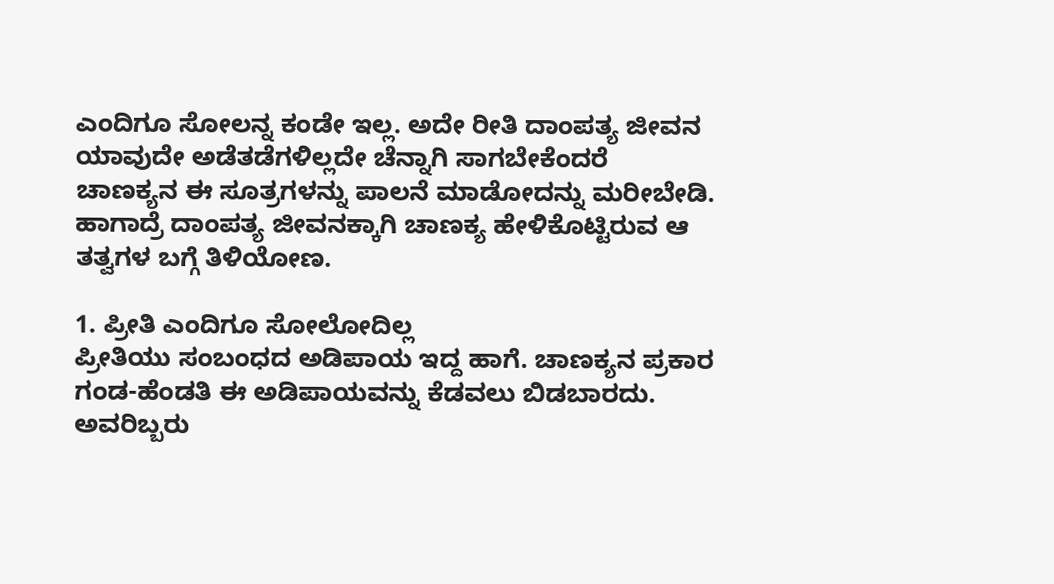ಎಂದಿಗೂ ಸೋಲನ್ನ ಕಂಡೇ ಇಲ್ಲ. ಅದೇ ರೀತಿ ದಾಂಪತ್ಯ ಜೀವನ ಯಾವುದೇ ಅಡೆತಡೆಗಳಿಲ್ಲದೇ ಚೆನ್ನಾಗಿ ಸಾಗಬೇಕೆಂದರೆ ಚಾಣಕ್ಯನ ಈ ಸೂತ್ರಗಳನ್ನು ಪಾಲನೆ ಮಾಡೋದನ್ನು ಮರೀಬೇಡಿ. ಹಾಗಾದ್ರೆ ದಾಂಪತ್ಯ ಜೀವನಕ್ಕಾಗಿ ಚಾಣಕ್ಯ ಹೇಳಿಕೊಟ್ಟಿರುವ ಆ ತತ್ವಗಳ ಬಗ್ಗೆ ತಿಳಿಯೋಣ.

1. ಪ್ರೀತಿ ಎಂದಿಗೂ ಸೋಲೋದಿಲ್ಲ
ಪ್ರೀತಿಯು ಸಂಬಂಧದ ಅಡಿಪಾಯ ಇದ್ದ ಹಾಗೆ. ಚಾಣಕ್ಯನ ಪ್ರಕಾರ ಗಂಡ-ಹೆಂಡತಿ ಈ ಅಡಿಪಾಯವನ್ನು ಕೆಡವಲು ಬಿಡಬಾರದು. ಅವರಿಬ್ಬರು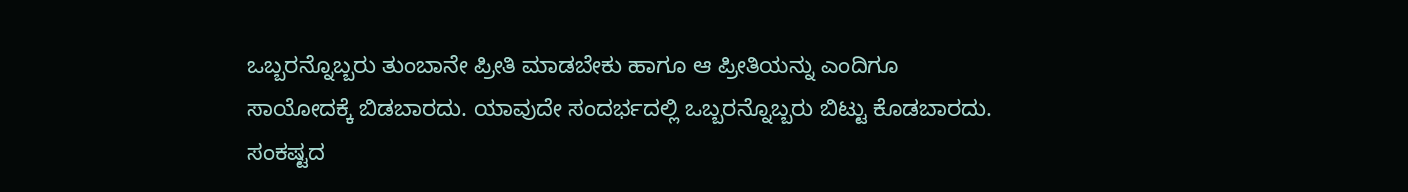ಒಬ್ಬರನ್ನೊಬ್ಬರು ತುಂಬಾನೇ ಪ್ರೀತಿ ಮಾಡಬೇಕು ಹಾಗೂ ಆ ಪ್ರೀತಿಯನ್ನು ಎಂದಿಗೂ ಸಾಯೋದಕ್ಕೆ ಬಿಡಬಾರದು. ಯಾವುದೇ ಸಂದರ್ಭದಲ್ಲಿ ಒಬ್ಬರನ್ನೊಬ್ಬರು ಬಿಟ್ಟು ಕೊಡಬಾರದು. ಸಂಕಷ್ಟದ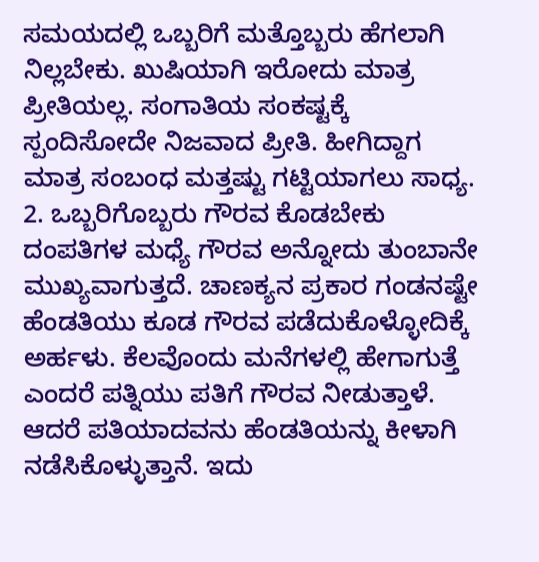ಸಮಯದಲ್ಲಿ ಒಬ್ಬರಿಗೆ ಮತ್ತೊಬ್ಬರು ಹೆಗಲಾಗಿ ನಿಲ್ಲಬೇಕು. ಖುಷಿಯಾಗಿ ಇರೋದು ಮಾತ್ರ ಪ್ರೀತಿಯಲ್ಲ. ಸಂಗಾತಿಯ ಸಂಕಷ್ಟಕ್ಕೆ ಸ್ಪಂದಿಸೋದೇ ನಿಜವಾದ ಪ್ರೀತಿ. ಹೀಗಿದ್ದಾಗ ಮಾತ್ರ ಸಂಬಂಧ ಮತ್ತಷ್ಟು ಗಟ್ಟಿಯಾಗಲು ಸಾಧ್ಯ.
2. ಒಬ್ಬರಿಗೊಬ್ಬರು ಗೌರವ ಕೊಡಬೇಕು
ದಂಪತಿಗಳ ಮಧ್ಯೆ ಗೌರವ ಅನ್ನೋದು ತುಂಬಾನೇ ಮುಖ್ಯವಾಗುತ್ತದೆ. ಚಾಣಕ್ಯನ ಪ್ರಕಾರ ಗಂಡನಷ್ಟೇ ಹೆಂಡತಿಯು ಕೂಡ ಗೌರವ ಪಡೆದುಕೊಳ್ಳೋದಿಕ್ಕೆ ಅರ್ಹಳು. ಕೆಲವೊಂದು ಮನೆಗಳಲ್ಲಿ ಹೇಗಾಗುತ್ತೆ ಎಂದರೆ ಪತ್ನಿಯು ಪತಿಗೆ ಗೌರವ ನೀಡುತ್ತಾಳೆ. ಆದರೆ ಪತಿಯಾದವನು ಹೆಂಡತಿಯನ್ನು ಕೀಳಾಗಿ ನಡೆಸಿಕೊಳ್ಳುತ್ತಾನೆ. ಇದು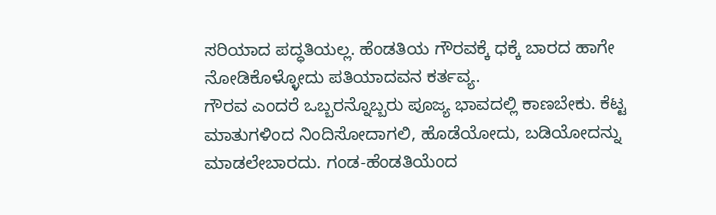ಸರಿಯಾದ ಪದ್ಧತಿಯಲ್ಲ. ಹೆಂಡತಿಯ ಗೌರವಕ್ಕೆ ಧಕ್ಕೆ ಬಾರದ ಹಾಗೇ ನೋಡಿಕೊಳ್ಳೋದು ಪತಿಯಾದವನ ಕರ್ತವ್ಯ.
ಗೌರವ ಎಂದರೆ ಒಬ್ಬರನ್ನೊಬ್ಬರು ಪೂಜ್ಯ ಭಾವದಲ್ಲಿ ಕಾಣಬೇಕು. ಕೆಟ್ಟ ಮಾತುಗಳಿಂದ ನಿಂದಿಸೋದಾಗಲಿ, ಹೊಡೆಯೋದು, ಬಡಿಯೋದನ್ನು ಮಾಡಲೇಬಾರದು. ಗಂಡ-ಹೆಂಡತಿಯೆಂದ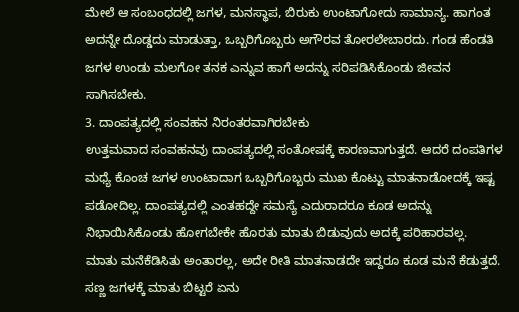ಮೇಲೆ ಆ ಸಂಬಂಧದಲ್ಲಿ ಜಗಳ, ಮನಸ್ಥಾಪ, ಬಿರುಕು ಉಂಟಾಗೋದು ಸಾಮಾನ್ಯ. ಹಾಗಂತ ಅದನ್ನೇ ದೊಡ್ಡದು ಮಾಡುತ್ತಾ, ಒಬ್ಬರಿಗೊಬ್ಬರು ಅಗೌರವ ತೋರಲೇಬಾರದು. ಗಂಡ ಹೆಂಡತಿ ಜಗಳ ಉಂಡು ಮಲಗೋ ತನಕ ಎನ್ನುವ ಹಾಗೆ ಅದನ್ನು ಸರಿಪಡಿಸಿಕೊಂಡು ಜೀವನ ಸಾಗಿಸಬೇಕು.
3. ದಾಂಪತ್ಯದಲ್ಲಿ ಸಂವಹನ ನಿರಂತರವಾಗಿರಬೇಕು
ಉತ್ತಮವಾದ ಸಂವಹನವು ದಾಂಪತ್ಯದಲ್ಲಿ ಸಂತೋಷಕ್ಕೆ ಕಾರಣವಾಗುತ್ತದೆ. ಆದರೆ ದಂಪತಿಗಳ ಮಧ್ಯೆ ಕೊಂಚ ಜಗಳ ಉಂಟಾದಾಗ ಒಬ್ಬರಿಗೊಬ್ಬರು ಮುಖ ಕೊಟ್ಟು ಮಾತನಾಡೋದಕ್ಕೆ ಇಷ್ಟ ಪಡೋದಿಲ್ಲ. ದಾಂಪತ್ಯದಲ್ಲಿ ಎಂತಹದ್ದೇ ಸಮಸ್ಯೆ ಎದುರಾದರೂ ಕೂಡ ಅದನ್ನು ನಿಭಾಯಿಸಿಕೊಂಡು ಹೋಗಬೇಕೇ ಹೊರತು ಮಾತು ಬಿಡುವುದು ಅದಕ್ಕೆ ಪರಿಹಾರವಲ್ಲ.
ಮಾತು ಮನೆಕೆಡಿಸಿತು ಅಂತಾರಲ್ಲ, ಅದೇ ರೀತಿ ಮಾತನಾಡದೇ ಇದ್ದರೂ ಕೂಡ ಮನೆ ಕೆಡುತ್ತದೆ. ಸಣ್ಣ ಜಗಳಕ್ಕೆ ಮಾತು ಬಿಟ್ಟರೆ ಏನು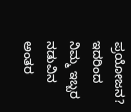ಪ್ರಯೋಜನ? ಇದರಿಂದ ನಿಮ್ಮ ಇಬ್ಬರ ನಡುವಿನ ಅಂತರ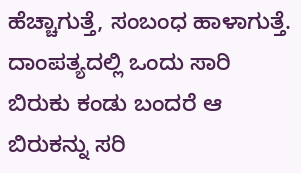ಹೆಚ್ಚಾಗುತ್ತೆ, ಸಂಬಂಧ ಹಾಳಾಗುತ್ತೆ. ದಾಂಪತ್ಯದಲ್ಲಿ ಒಂದು ಸಾರಿ ಬಿರುಕು ಕಂಡು ಬಂದರೆ ಆ ಬಿರುಕನ್ನು ಸರಿ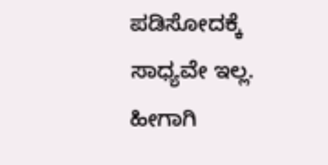ಪಡಿಸೋದಕ್ಕೆ ಸಾಧ್ಯವೇ ಇಲ್ಲ. ಹೀಗಾಗಿ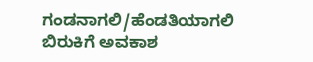ಗಂಡನಾಗಲಿ/ಹೆಂಡತಿಯಾಗಲಿ ಬಿರುಕಿಗೆ ಅವಕಾಶ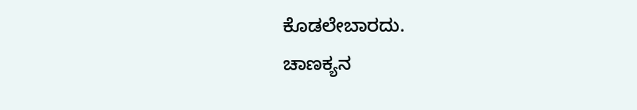ಕೊಡಲೇಬಾರದು.
ಚಾಣಕ್ಯನ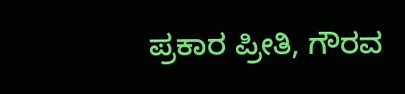ಪ್ರಕಾರ ಪ್ರೀತಿ, ಗೌರವ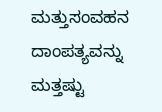ಮತ್ತುಸಂವಹನ ದಾಂಪತ್ಯವನ್ನು ಮತ್ತಷ್ಟು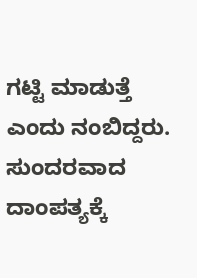ಗಟ್ಟಿ ಮಾಡುತ್ತೆ ಎಂದು ನಂಬಿದ್ದರು. ಸುಂದರವಾದ ದಾಂಪತ್ಯಕ್ಕೆ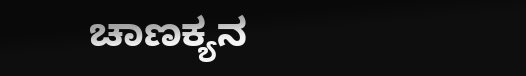ಚಾಣಕ್ಯನ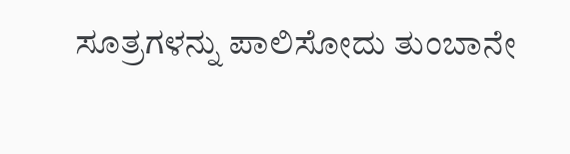ಸೂತ್ರಗಳನ್ನು ಪಾಲಿಸೋದು ತುಂಬಾನೇ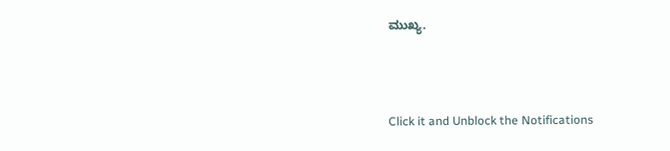ಮುಖ್ಯ.



Click it and Unblock the Notifications